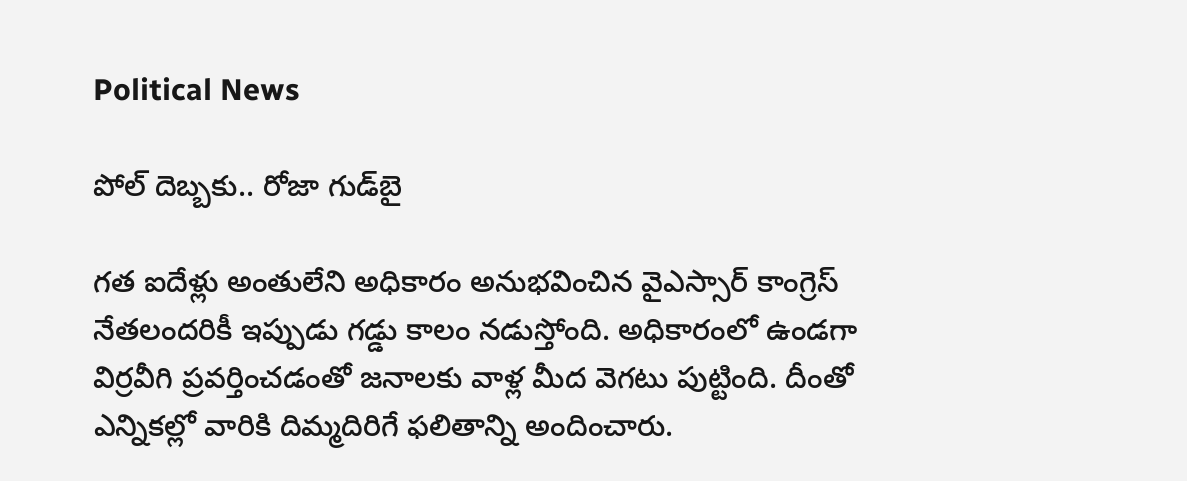Political News

పోల్ దెబ్బకు.. రోజా గుడ్‌బై

గత ఐదేళ్లు అంతులేని అధికారం అనుభవించిన వైఎస్సార్ కాంగ్రెస్ నేతలందరికీ ఇప్పుడు గడ్డు కాలం నడుస్తోంది. అధికారంలో ఉండగా విర్రవీగి ప్రవర్తించడంతో జనాలకు వాళ్ల మీద వెగటు పుట్టింది. దీంతో ఎన్నికల్లో వారికి దిమ్మదిరిగే ఫలితాన్ని అందించారు.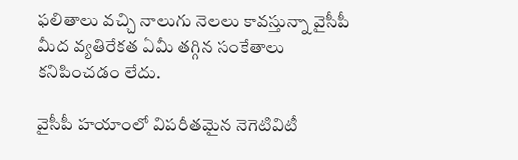ఫలితాలు వచ్చి నాలుగు నెలలు కావస్తున్నా వైసీపీ మీద వ్యతిరేకత ఏమీ తగ్గిన సంకేతాలు కనిపించడం లేదు.

వైసీపీ హయాంలో విపరీతమైన నెగెటివిటీ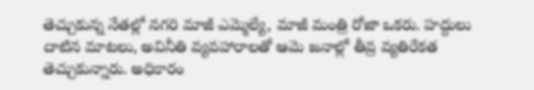తెచ్చుకున్న నేతల్లో నగరి మాజీ ఎమ్మెల్యే, మాజీ మంత్రి రోజా ఒకరు. హద్దులు దాటిన మాటలు, అవినీతి వ్యవహారాలతో ఆమె జనాల్లో తీవ్ర వ్యతిరేకత తెచ్చుకున్నారు. అధికారం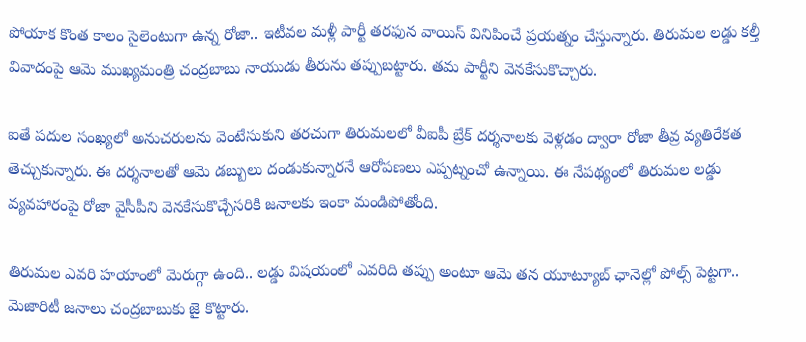పోయాక కొంత కాలం సైలెంటుగా ఉన్న రోజా.. ఇటీవల మళ్లీ పార్టీ తరఫున వాయిస్ వినిపించే ప్రయత్నం చేస్తున్నారు. తిరుమల లడ్డు కల్తీ వివాదంపై ఆమె ముఖ్యమంత్రి చంద్రబాబు నాయుడు తీరును తప్పుబట్టారు. తమ పార్టీని వెనకేసుకొచ్చారు.

ఐతే పదుల సంఖ్యలో అనుచరులను వెంటేసుకుని తరచుగా తిరుమలలో వీఐపీ బ్రేక్ దర్శనాలకు వెళ్లడం ద్వారా రోజా తీవ్ర వ్యతిరేకత తెచ్చుకున్నారు. ఈ దర్శనాలతో ఆమె డబ్బులు దండుకున్నారనే ఆరోపణలు ఎప్పట్నంచో ఉన్నాయి. ఈ నేపథ్యంలో తిరుమల లడ్డు వ్యవహారంపై రోజా వైసీపీని వెనకేసుకొచ్చేసరికి జనాలకు ఇంకా మండిపోతోంది.

తిరుమల ఎవరి హయాంలో మెరుగ్గా ఉంది.. లడ్డు విషయంలో ఎవరిది తప్పు అంటూ ఆమె తన యూట్యూబ్ ఛానెల్లో పోల్స్ పెట్టగా.. మెజారిటీ జనాలు చంద్రబాబుకు జై కొట్టారు.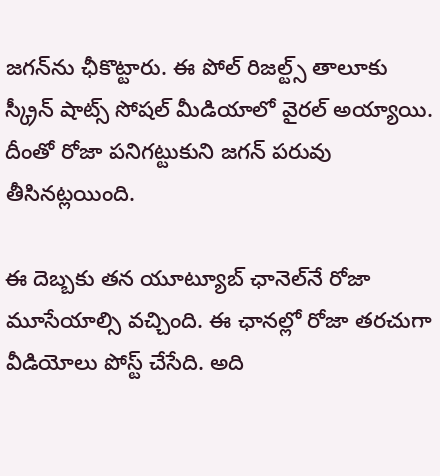జగన్‌ను ఛీకొట్టారు. ఈ పోల్ రిజల్ట్స్ తాలూకు స్క్రీన్ షాట్స్ సోషల్ మీడియాలో వైరల్ అయ్యాయి. దీంతో రోజా పనిగట్టుకుని జగన్ పరువు తీసినట్లయింది.

ఈ దెబ్బకు తన యూట్యూబ్ ఛానెల్‌నే రోజా మూసేయాల్సి వచ్చింది. ఈ ఛానల్లో రోజా తరచుగా వీడియోలు పోస్ట్ చేసేది. అది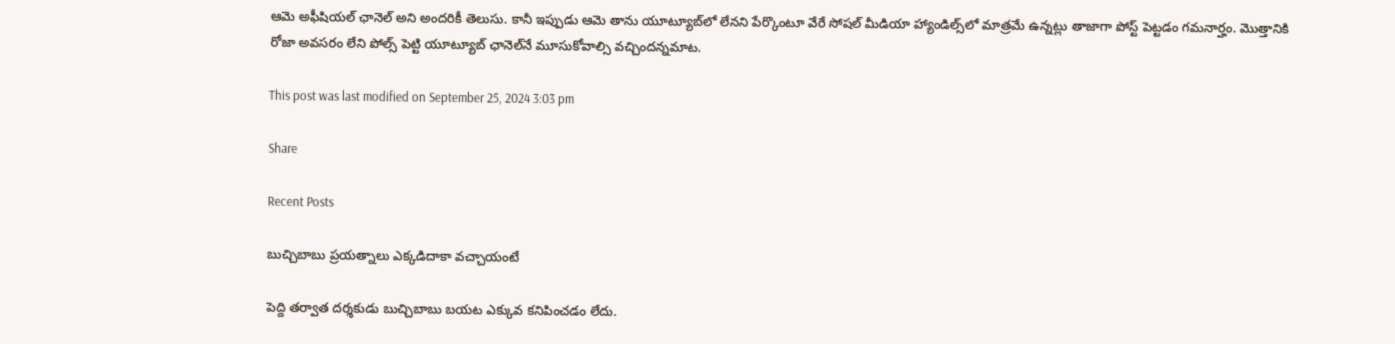ఆమె అఫీషియల్ ఛానెల్ అని అందరికీ తెలుసు. కానీ ఇప్పుడు ఆమె తాను యూట్యూబ్‌లో లేనని పేర్కొంటూ వేరే సోషల్ మీడియా హ్యాండిల్స్‌లో మాత్రమే ఉన్నట్లు తాజాగా పోస్ట్ పెట్టడం గమనార్హం. మొత్తానికి రోజా అవసరం లేని పోల్స్ పెట్టి యూట్యూబ్ ఛానెల్‌నే మూసుకోవాల్సి వచ్చిందన్నమాట.

This post was last modified on September 25, 2024 3:03 pm

Share

Recent Posts

బుచ్చిబాబు ప్రయత్నాలు ఎక్కడిదాకా వచ్చాయంటే

పెద్ది తర్వాత దర్శకుడు బుచ్చిబాబు బయట ఎక్కువ కనిపించడం లేదు.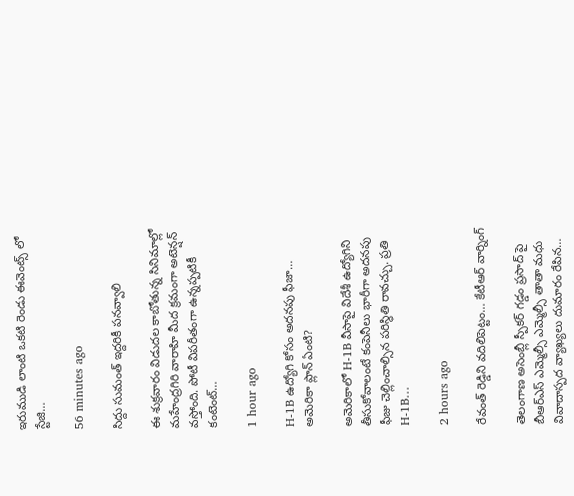ఇరుముడి లాంటి ఒకటి రెండు ఈవెంట్స్ లో స్టేజి…

56 minutes ago

సిద్దు సుమంత్ ఇద్దరికీ పనవ్వాలి

ఈ శుక్రవారం విడుదల కాబోతున్న సినిమాల్లో మహేంద్రగిరి వారాహి మీద క్రమంగా అటెన్షన్ వస్తోంది. పోటీ విపరీతంగా ఉన్నప్పటికీ కంటెంట్…

1 hour ago

H-1B ఉద్యోగి కోసం అదనపు ఫీజా… అమెరికా ప్లాన్ ఏంటి?

అమెరికాలో H-1B వీసాపై విదేశీ ఉద్యోగిని తీసుకోవాలంటే కంపెనీలు భారీగా అదనపు ఫీజు చెల్లించాల్సిన పరిస్థితి రావచ్చు. ప్రతి H-1B…

2 hours ago

రేవంత్ రెడ్డిని వదిలిపెట్టం… కేటీఆర్ వార్నింగ్

తెలంగాణ అసెంబ్లీ స్పీకర్ గడ్డం ప్రసాద్ పై బీఆర్ఎస్ ఎమ్మెల్సీ ఎమ్మెల్సీ తాతా మధు వివాదాస్పద వ్యాఖ్యలు దుమారం రేపిన…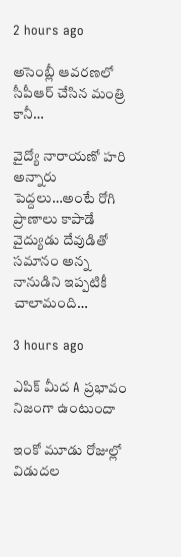2 hours ago

అసెంబ్లీ ఆవరణలో సీపీఆర్ చేసిన మంత్రి కానీ…

వైద్యో నారాయణో హరి అన్నారు పెద్దలు…అంటే రోగి ప్రాణాలు కాపాడే వైద్యుడు దేవుడితో సమానం అన్న నానుడిని ఇప్పటికీ చాలామంది…

3 hours ago

ఎపిక్ మీద A ప్రభావం నిజంగా ఉంటుందా

ఇంకో మూడు రోజుల్లో విడుదల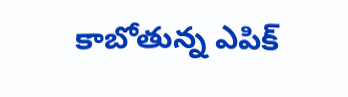కాబోతున్న ఎపిక్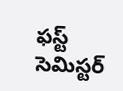ఫస్ట్ సెమిస్టర్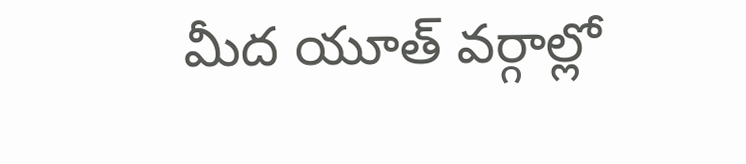మీద యూత్ వర్గాల్లో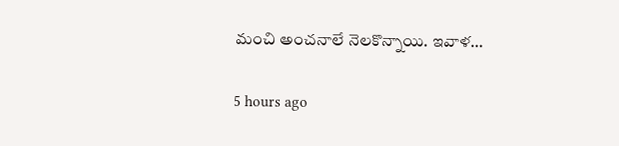మంచి అంచనాలే నెలకొన్నాయి. ఇవాళ…

5 hours ago